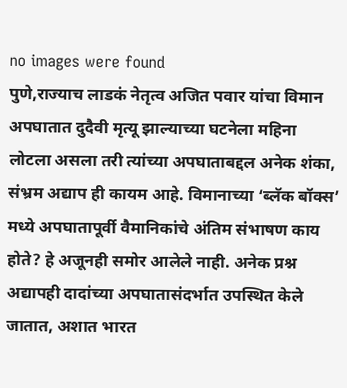no images were found
पुणे,राज्याच लाडकं नेतृत्व अजित पवार यांचा विमान अपघातात दुदैवी मृत्यू झाल्याच्या घटनेला महिना लोटला असला तरी त्यांच्या अपघाताबद्दल अनेक शंका, संभ्रम अद्याप ही कायम आहे. विमानाच्या ‘ब्लॅक बॉक्स’ मध्ये अपघातापूर्वी वैमानिकांचे अंतिम संभाषण काय होते? हे अजूनही समोर आलेले नाही. अनेक प्रश्न अद्यापही दादांच्या अपघातासंदर्भात उपस्थित केले जातात, अशात भारत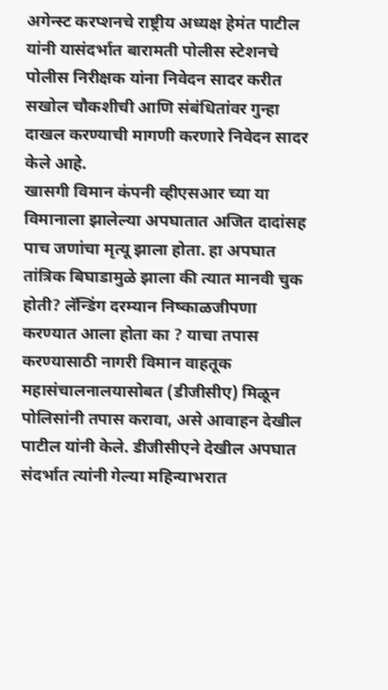अगेन्स्ट करप्शनचे राष्ट्रीय अध्यक्ष हेमंत पाटील यांनी यासंदर्भात बारामती पोलीस स्टेशनचे पोलीस निरीक्षक यांना निवेदन सादर करीत सखोल चौकशीची आणि संबंधितांवर गुन्हा दाखल करण्याची मागणी करणारे निवेदन सादर केले आहे.
खासगी विमान कंपनी व्हीएसआर च्या या विमानाला झालेल्या अपघातात अजित दादांसह पाच जणांचा मृत्यू झाला होता. हा अपघात तांत्रिक बिघाडामुळे झाला की त्यात मानवी चुक होती? लॅन्डिंग दरम्यान निष्काळजीपणा करण्यात आला होता का ? याचा तपास करण्यासाठी नागरी विमान वाहतूक महासंचालनालयासोबत (डीजीसीए) मिळून पोलिसांनी तपास करावा, असे आवाहन देखील पाटील यांनी केले. डीजीसीएने देखील अपघात संदर्भात त्यांनी गेल्या महिन्याभरात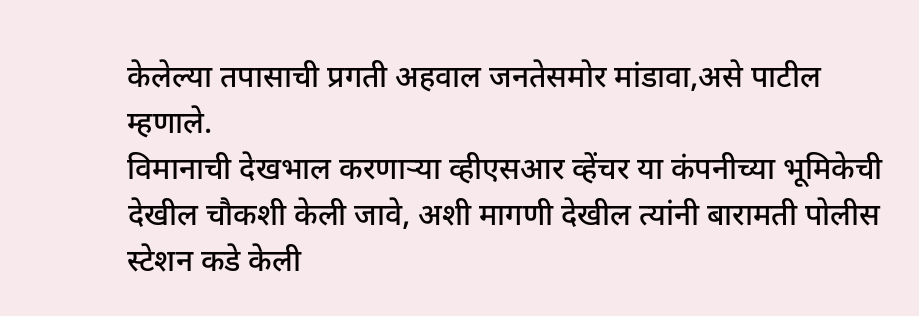केलेल्या तपासाची प्रगती अहवाल जनतेसमोर मांडावा,असे पाटील म्हणाले.
विमानाची देखभाल करणाऱ्या व्हीएसआर व्हेंचर या कंपनीच्या भूमिकेची देखील चौकशी केली जावे, अशी मागणी देखील त्यांनी बारामती पोलीस स्टेशन कडे केली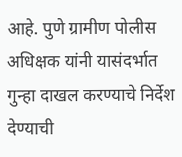आहे. पुणे ग्रामीण पोलीस अधिक्षक यांनी यासंदर्भात गुन्हा दाखल करण्याचे निर्देश देण्याची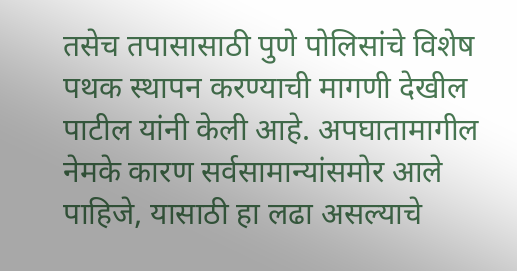तसेच तपासासाठी पुणे पोलिसांचे विशेष पथक स्थापन करण्याची मागणी देखील पाटील यांनी केली आहे. अपघातामागील नेमके कारण सर्वसामान्यांसमोर आले पाहिजे, यासाठी हा लढा असल्याचे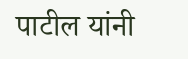पाटील यांनी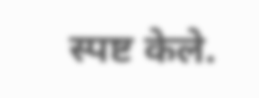स्पष्ट केले.